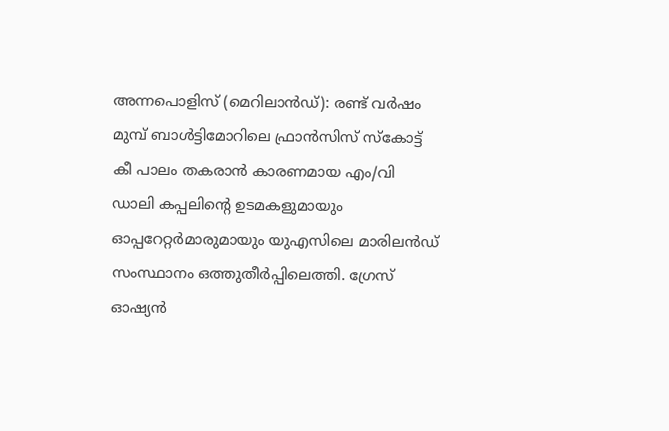അന്നപൊളിസ് (മെറിലാൻഡ്): രണ്ട് വർഷം മുമ്പ് ബാൾട്ടിമോറിലെ ഫ്രാൻസിസ് സ്കോട്ട് കീ പാലം തകരാൻ കാരണമായ എം/വി ഡാലി കപ്പലിൻ്റെ ഉടമകളുമായും ഓപ്പറേറ്റർമാരുമായും യുഎസിലെ മാരിലൻഡ് സംസ്ഥാനം ഒത്തുതീർപ്പിലെത്തി. ഗ്രേസ് ഓഷ്യൻ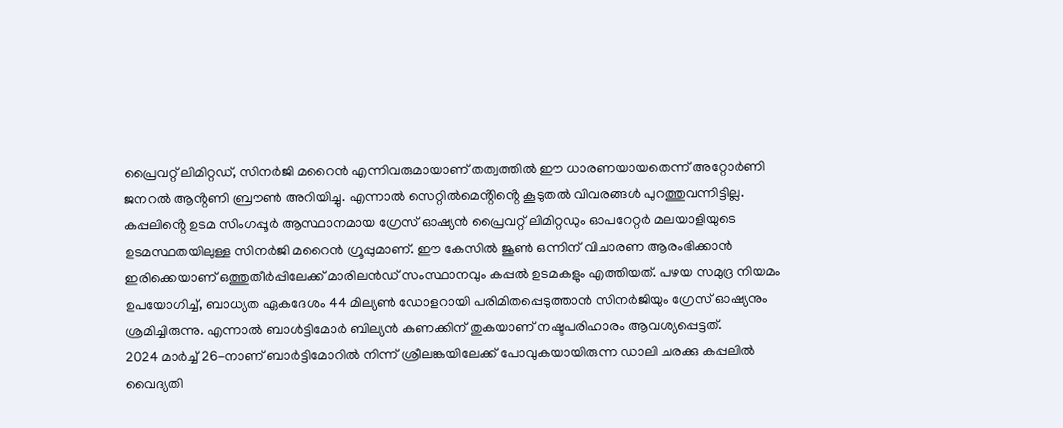പ്രൈവറ്റ് ലിമിറ്റഡ്, സിനർജി മറൈൻ എന്നിവരുമായാണ് തത്വത്തിൽ ഈ ധാരണയായതെന്ന് അറ്റോർണി ജനറൽ ആൻ്റണി ബ്രൗൺ അറിയിച്ചു. എന്നാൽ സെറ്റിൽമെൻ്റിൻ്റെ കൂടുതൽ വിവരങ്ങൾ പുറത്തുവന്നിട്ടില്ല.
കപ്പലിൻ്റെ ഉടമ സിംഗപ്പൂർ ആസ്ഥാനമായ ഗ്രേസ് ഓഷ്യൻ പ്രൈവറ്റ് ലിമിറ്റഡും ഓപറേറ്റർ മലയാളിയുടെ ഉടമസ്ഥതയിലുള്ള സിനർജി മറൈൻ ഗ്രൂപ്പുമാണ്. ഈ കേസിൽ ജൂൺ ഒന്നിന് വിചാരണ ആരംഭിക്കാൻ ഇരിക്കെയാണ് ഒത്തുതീർപ്പിലേക്ക് മാരിലൻഡ് സംസ്ഥാനവും കപ്പൽ ഉടമകളും എത്തിയത്. പഴയ സമുദ്ര നിയമം ഉപയോഗിച്ച്, ബാധ്യത ഏകദേശം 44 മില്യൺ ഡോളറായി പരിമിതപ്പെടുത്താൻ സിനർജിയും ഗ്രേസ് ഓഷ്യനും ശ്രമിച്ചിരുന്നു. എന്നാൽ ബാൾട്ടിമോർ ബില്യൻ കണക്കിന് തുകയാണ് നഷ്ടപരിഹാരം ആവശ്യപ്പെട്ടത്.
2024 മാർച്ച് 26-നാണ് ബാർട്ടിമോറിൽ നിന്ന് ശ്രീലങ്കയിലേക്ക് പോവുകയായിരുന്ന ഡാലി ചരക്കു കപ്പലിൽ വൈദ്യതി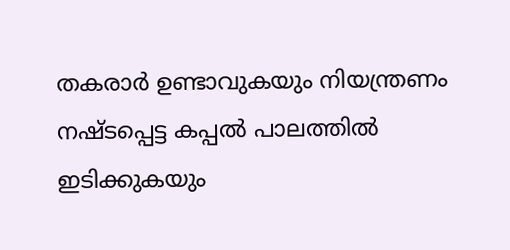തകരാർ ഉണ്ടാവുകയും നിയന്ത്രണം നഷ്ടപ്പെട്ട കപ്പൽ പാലത്തിൽ ഇടിക്കുകയും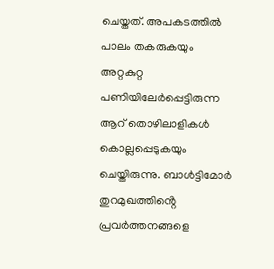ചെയ്തത്. അപകടത്തിൽ പാലം തകരുകയും അറ്റകുറ്റ പണിയിലേർപ്പെട്ടിരുന്ന ആറ് തൊഴിലാളികൾ കൊല്ലപ്പെടുകയും ചെയ്തിരുന്നു. ബാൾട്ടിമോർ തുറമുഖത്തിൻ്റെ പ്രവർത്തനങ്ങളെ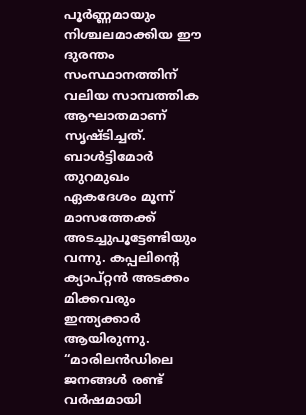പൂർണ്ണമായും നിശ്ചലമാക്കിയ ഈ ദുരന്തം സംസ്ഥാനത്തിന് വലിയ സാമ്പത്തിക ആഘാതമാണ് സൃഷ്ടിച്ചത്. ബാൾട്ടിമോർ തുറമുഖം ഏകദേശം മൂന്ന് മാസത്തേക്ക് അടച്ചുപൂട്ടേണ്ടിയും വന്നു. കപ്പലിൻ്റെ ക്യാപ്റ്റൻ അടക്കം മിക്കവരും ഇന്ത്യക്കാർ ആയിരുന്നു. “മാരിലൻഡിലെ ജനങ്ങൾ രണ്ട് വർഷമായി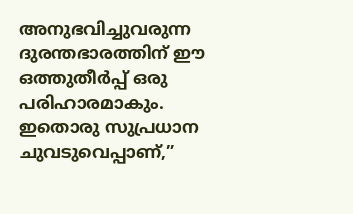അനുഭവിച്ചുവരുന്ന ദുരന്തഭാരത്തിന് ഈ ഒത്തുതീർപ്പ് ഒരു പരിഹാരമാകും. ഇതൊരു സുപ്രധാന ചുവടുവെപ്പാണ്,”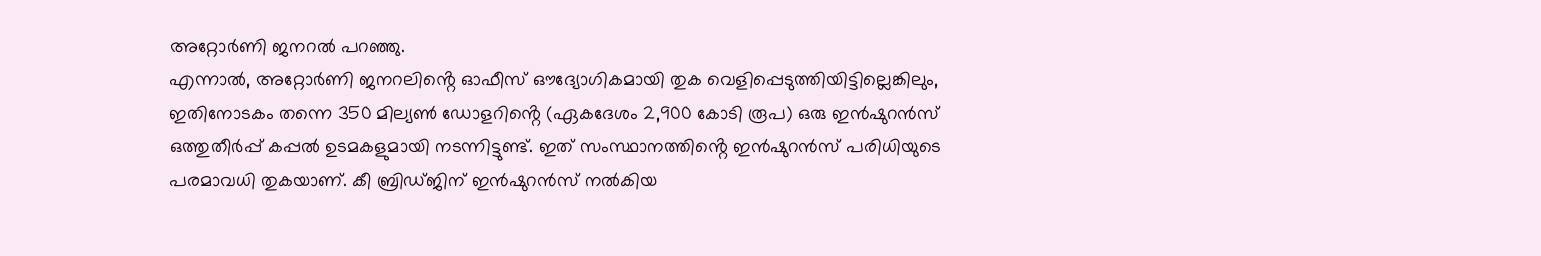അറ്റോർണി ജനറൽ പറഞ്ഞു.
എന്നാൽ, അറ്റോർണി ജനറലിൻ്റെ ഓഫീസ് ഔദ്യോഗികമായി തുക വെളിപ്പെടുത്തിയിട്ടില്ലെങ്കിലും, ഇതിനോടകം തന്നെ 350 മില്യൺ ഡോളറിൻ്റെ (ഏകദേശം 2,900 കോടി രൂപ) ഒരു ഇൻഷുറൻസ് ഒത്തുതീർപ്പ് കപ്പൽ ഉടമകളുമായി നടന്നിട്ടുണ്ട്. ഇത് സംസ്ഥാനത്തിൻ്റെ ഇൻഷുറൻസ് പരിധിയുടെ പരമാവധി തുകയാണ്. കീ ബ്രിഡ്ജിന് ഇൻഷുറൻസ് നൽകിയ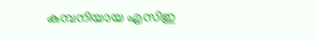കമ്പനിയായ എസിഇ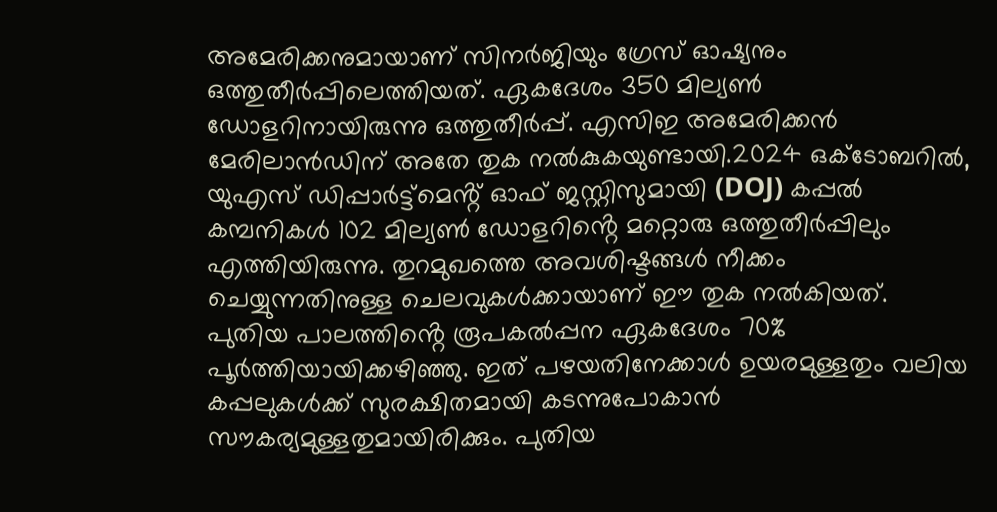അമേരിക്കനുമായാണ് സിനർജിയും ഗ്രേസ് ഓഷ്യനും ഒത്തുതീർപ്പിലെത്തിയത്. ഏകദേശം 350 മില്യൺ ഡോളറിനായിരുന്നു ഒത്തുതീർപ്പ്. എസിഇ അമേരിക്കൻ മേരിലാൻഡിന് അതേ തുക നൽകുകയുണ്ടായി.2024 ഒക്ടോബറിൽ, യുഎസ് ഡിപ്പാർട്ട്മെൻ്റ് ഓഫ് ജസ്റ്റിസുമായി (DOJ) കപ്പൽ കമ്പനികൾ 102 മില്യൺ ഡോളറിൻ്റെ മറ്റൊരു ഒത്തുതീർപ്പിലും എത്തിയിരുന്നു. തുറമുഖത്തെ അവശിഷ്ടങ്ങൾ നീക്കം ചെയ്യുന്നതിനുള്ള ചെലവുകൾക്കായാണ് ഈ തുക നൽകിയത്.
പുതിയ പാലത്തിൻ്റെ രൂപകൽപ്പന ഏകദേശം 70% പൂർത്തിയായിക്കഴിഞ്ഞു. ഇത് പഴയതിനേക്കാൾ ഉയരമുള്ളതും വലിയ കപ്പലുകൾക്ക് സുരക്ഷിതമായി കടന്നുപോകാൻ സൗകര്യമുള്ളതുമായിരിക്കും. പുതിയ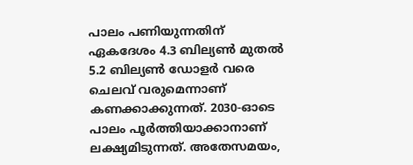പാലം പണിയുന്നതിന് ഏകദേശം 4.3 ബില്യൺ മുതൽ 5.2 ബില്യൺ ഡോളർ വരെ ചെലവ് വരുമെന്നാണ് കണക്കാക്കുന്നത്. 2030-ഓടെ പാലം പൂർത്തിയാക്കാനാണ് ലക്ഷ്യമിടുന്നത്. അതേസമയം,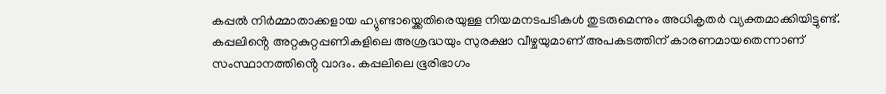കപ്പൽ നിർമ്മാതാക്കളായ ഹ്യുണ്ടായ്ക്കെതിരെയുള്ള നിയമനടപടികൾ തുടരുമെന്നും അധികൃതർ വ്യക്തമാക്കിയിട്ടുണ്ട്. കപ്പലിൻ്റെ അറ്റകുറ്റപ്പണികളിലെ അശ്രദ്ധയും സുരക്ഷാ വീഴ്ചയുമാണ് അപകടത്തിന് കാരണമായതെന്നാണ് സംസ്ഥാനത്തിൻ്റെ വാദം. കപ്പലിലെ ഭൂരിഭാഗം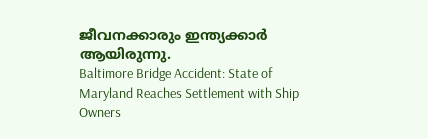ജീവനക്കാരും ഇന്ത്യക്കാർ ആയിരുന്നു.
Baltimore Bridge Accident: State of Maryland Reaches Settlement with Ship Owners